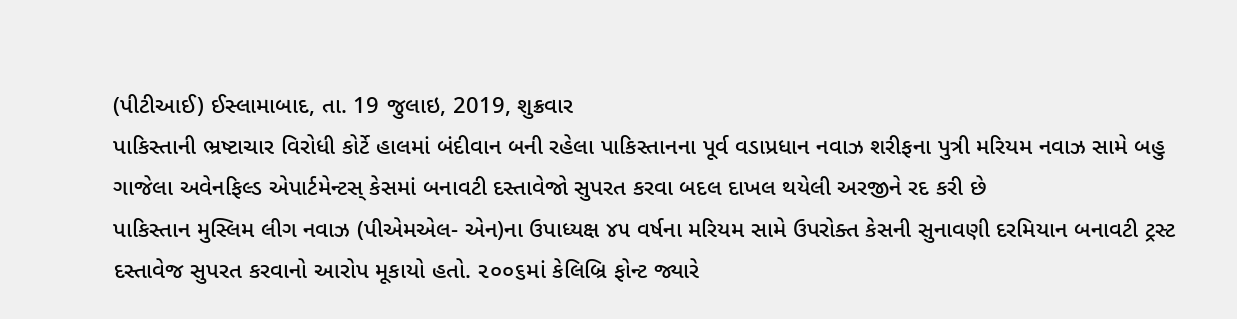(પીટીઆઈ) ઈસ્લામાબાદ, તા. 19 જુલાઇ, 2019, શુક્રવાર
પાકિસ્તાની ભ્રષ્ટાચાર વિરોધી કોર્ટે હાલમાં બંદીવાન બની રહેલા પાકિસ્તાનના પૂર્વ વડાપ્રધાન નવાઝ શરીફના પુત્રી મરિયમ નવાઝ સામે બહુ ગાજેલા અવેનફિલ્ડ એપાર્ટમેન્ટસ્ કેસમાં બનાવટી દસ્તાવેજો સુપરત કરવા બદલ દાખલ થયેલી અરજીને રદ કરી છે
પાકિસ્તાન મુસ્લિમ લીગ નવાઝ (પીએમએલ- એન)ના ઉપાધ્યક્ષ ૪૫ વર્ષના મરિયમ સામે ઉપરોક્ત કેસની સુનાવણી દરમિયાન બનાવટી ટ્રસ્ટ દસ્તાવેજ સુપરત કરવાનો આરોપ મૂકાયો હતો. ૨૦૦૬માં કેલિબ્રિ ફોન્ટ જ્યારે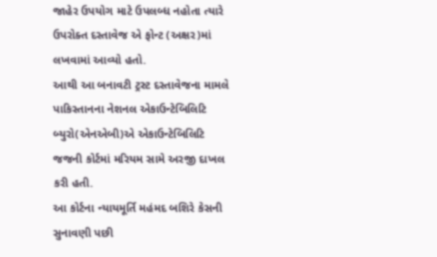જાહેર ઉપયોગ માટે ઉપલબ્ધ નહોતા ત્યારે ઉપરોક્ત દસ્તાવેજ એ ફોન્ટ (અક્ષર)માં લખવામાં આવ્યો હતો.
આથી આ બનાવટી ટ્રસ્ટ દસ્તાવેજના મામલે પાકિસ્તાનના નેશનલ એકાઉન્ટેબિલિટિ બ્યુરો(એનએબી)એ એકાઉન્ટેબિલિટિ જજની કોર્ટમાં મરિયમ સામે અરજી દાખલ કરી હતી.
આ કોર્ટના ન્યાયમૂર્તિ મહંમદ બશિરે કેસની સુનાવણી પછી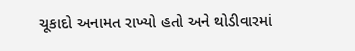ચૂકાદો અનામત રાખ્યો હતો અને થોડીવારમાં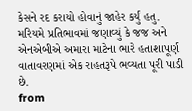કેસને રદ કરાયો હોવાનું જાહેર કર્યું હતુ. મરિયમે પ્રતિભાવમાં જણાવ્યું કે જજ અને એનએબીએ અમારા માટેના ભારે હતાશાપૂર્ણ વાતાવરણમાં એક રાહતરૂપે ભવ્યતા પૂરી પાડી છે.
from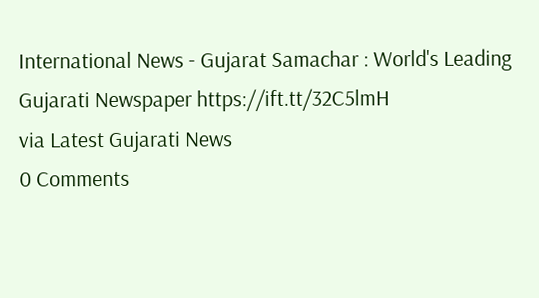International News - Gujarat Samachar : World's Leading Gujarati Newspaper https://ift.tt/32C5lmH
via Latest Gujarati News
0 Comments